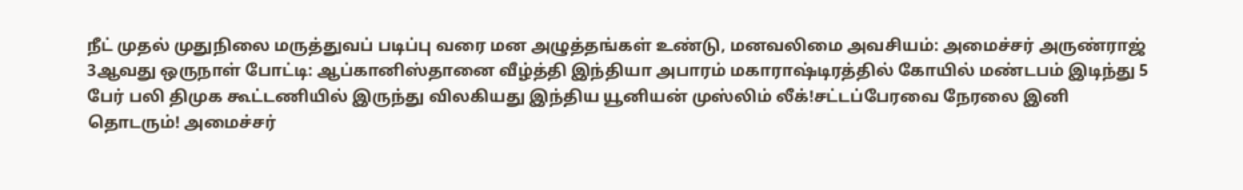நீட் முதல் முதுநிலை மருத்துவப் படிப்பு வரை மன அழுத்தங்கள் உண்டு, மனவலிமை அவசியம்: அமைச்சர் அருண்ராஜ் 3ஆவது ஒருநாள் போட்டி: ஆப்கானிஸ்தானை வீழ்த்தி இந்தியா அபாரம் மகாராஷ்டிரத்தில் கோயில் மண்டபம் இடிந்து 5 பேர் பலி திமுக கூட்டணியில் இருந்து விலகியது இந்திய யூனியன் முஸ்லிம் லீக்!சட்டப்பேரவை நேரலை இனி தொடரும்! அமைச்சர்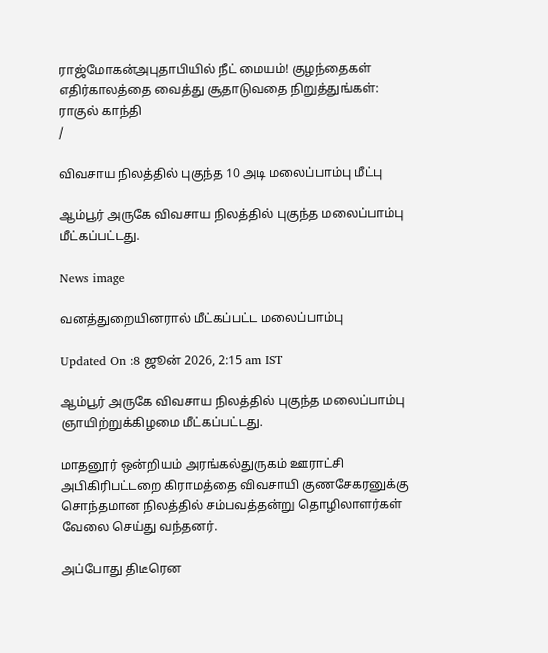ராஜ்மோகன்அபுதாபியில் நீட் மையம்! குழந்தைகள் எதிர்காலத்தை வைத்து சூதாடுவதை நிறுத்துங்கள்: ராகுல் காந்தி
/

விவசாய நிலத்தில் புகுந்த 10 அடி மலைப்பாம்பு மீட்பு

ஆம்பூர் அருகே விவசாய நிலத்தில் புகுந்த மலைப்பாம்பு மீட்கப்பட்டது.

News image

வனத்துறையினரால் மீட்கப்பட்ட மலைப்பாம்பு

Updated On :8 ஜூன் 2026, 2:15 am IST

ஆம்பூர் அருகே விவசாய நிலத்தில் புகுந்த மலைப்பாம்பு ஞாயிற்றுக்கிழமை மீட்கப்பட்டது.

மாதனூர் ஒன்றியம் அரங்கல்துருகம் ஊராட்சி அபிகிரிபட்டறை கிராமத்தை விவசாயி குணசேகரனுக்கு சொந்தமான நிலத்தில் சம்பவத்தன்று தொழிலாளர்கள் வேலை செய்து வந்தனர்.

அப்போது திடீரென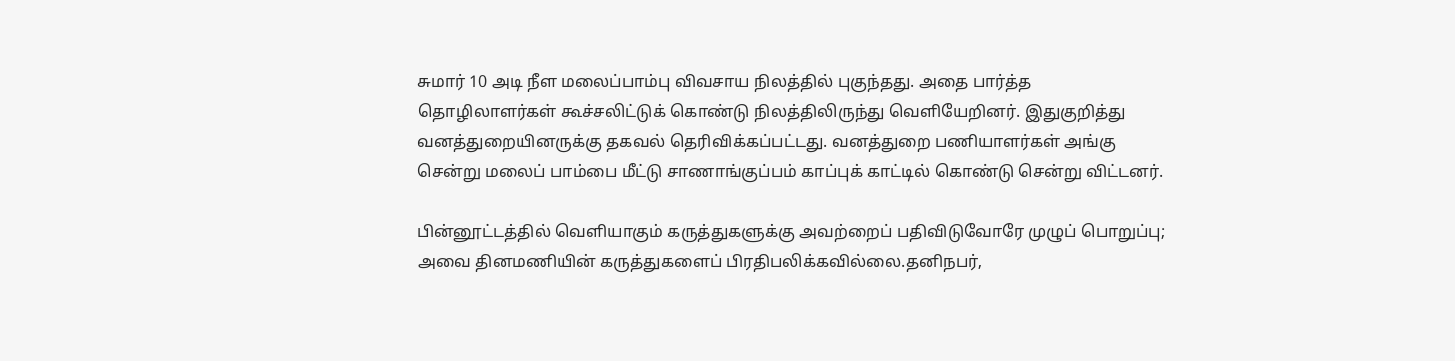சுமார் 10 அடி நீள மலைப்பாம்பு விவசாய நிலத்தில் புகுந்தது. அதை பார்த்த தொழிலாளர்கள் கூச்சலிட்டுக் கொண்டு நிலத்திலிருந்து வெளியேறினர். இதுகுறித்து வனத்துறையினருக்கு தகவல் தெரிவிக்கப்பட்டது. வனத்துறை பணியாளர்கள் அங்கு சென்று மலைப் பாம்பை மீட்டு சாணாங்குப்பம் காப்புக் காட்டில் கொண்டு சென்று விட்டனர்.

பின்னூட்டத்தில் வெளியாகும் கருத்துகளுக்கு அவற்றைப் பதிவிடுவோரே முழுப் பொறுப்பு; அவை தினமணியின் கருத்துகளைப் பிரதிபலிக்கவில்லை.தனிநபர்,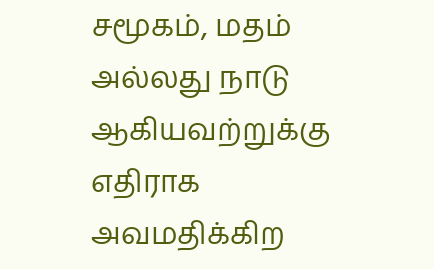சமூகம், மதம் அல்லது நாடு ஆகியவற்றுக்கு எதிராக அவமதிக்கிற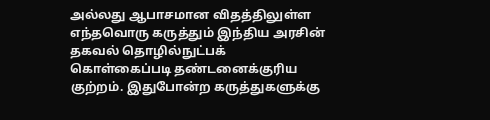அல்லது ஆபாசமான விதத்திலுள்ள எந்தவொரு கருத்தும் இந்திய அரசின் தகவல் தொழில்நுட்பக் கொள்கைப்படி தண்டனைக்குரிய குற்றம். இதுபோன்ற கருத்துகளுக்கு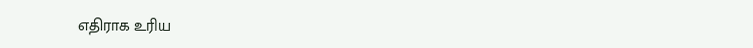எதிராக உரிய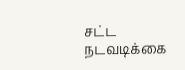சட்ட நடவடிக்கை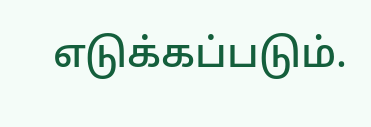எடுக்கப்படும்.